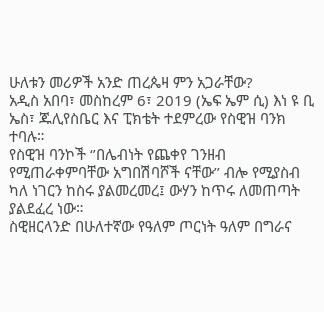ሁለቱን መሪዎች አንድ ጠረጴዛ ምን አጋራቸው?
አዲስ አበባ፣ መስከረም 6፣ 2019 (ኤፍ ኤም ሲ) እነ ዩ ቢ ኤስ፣ ጁሊየስቤር እና ፒክቴት ተደምረው የስዊዝ ባንክ ተባሉ።
የስዊዝ ባንኮች ‘’በሌብነት የጨቀየ ገንዘብ የሚጠራቀምባቸው አግበሽባሾች ናቸው’’ ብሎ የሚያስብ ካለ ነገርን ከስሩ ያልመረመረ፤ ውሃን ከጥሩ ለመጠጣት ያልደፈረ ነው።
ስዊዘርላንድ በሁለተኛው የዓለም ጦርነት ዓለም በግራና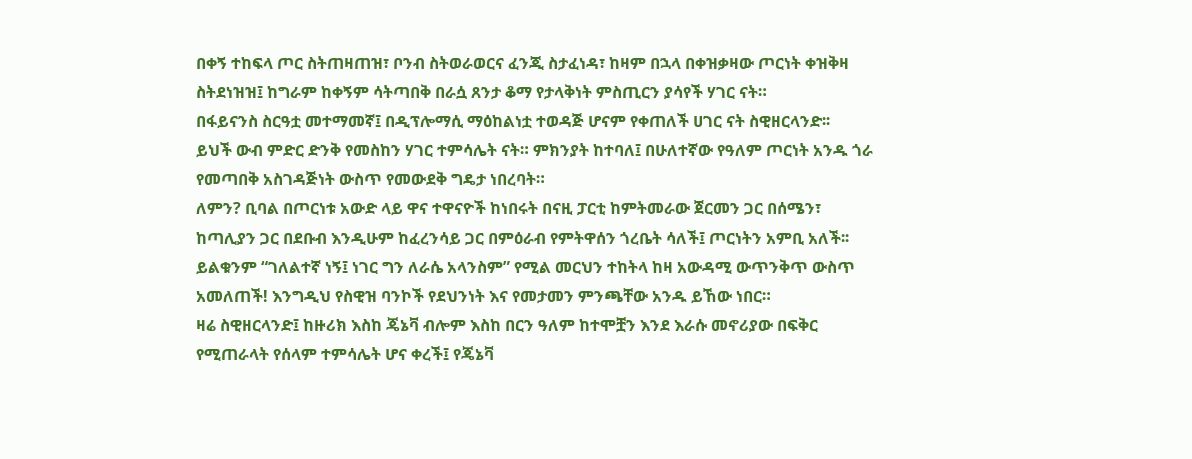በቀኝ ተከፍላ ጦር ስትጠዛጠዝ፣ ቦንብ ስትወራወርና ፈንጂ ስታፈነዳ፣ ከዛም በኋላ በቀዝቃዛው ጦርነት ቀዝቅዛ ስትደነዝዝ፤ ከግራም ከቀኝም ሳትጣበቅ በራሷ ጸንታ ቆማ የታላቅነት ምስጢርን ያሳየች ሃገር ናት።
በፋይናንስ ስርዓቷ መተማመኛ፤ በዲፕሎማሲ ማዕከልነቷ ተወዳጅ ሆናም የቀጠለች ሀገር ናት ስዊዘርላንድ፡፡
ይህች ውብ ምድር ድንቅ የመስከን ሃገር ተምሳሌት ናት። ምክንያት ከተባለ፤ በሁለተኛው የዓለም ጦርነት አንዱ ጎራ የመጣበቅ አስገዳጅነት ውስጥ የመውደቅ ግዴታ ነበረባት።
ለምን? ቢባል በጦርነቱ አውድ ላይ ዋና ተዋናዮች ከነበሩት በናዚ ፓርቲ ከምትመራው ጀርመን ጋር በሰሜን፣ ከጣሊያን ጋር በደቡብ እንዲሁም ከፈረንሳይ ጋር በምዕራብ የምትዋሰን ጎረቤት ሳለች፤ ጦርነትን አምቢ አለች፡፡
ይልቁንም “ገለልተኛ ነኝ፤ ነገር ግን ለራሴ አላንስም” የሚል መርህን ተከትላ ከዛ አውዳሚ ውጥንቅጥ ውስጥ አመለጠች! እንግዲህ የስዊዝ ባንኮች የደህንነት እና የመታመን ምንጫቸው አንዱ ይኸው ነበር።
ዛሬ ስዊዘርላንድ፤ ከዙሪክ እስከ ጄኔቫ ብሎም እስከ በርን ዓለም ከተሞቿን እንደ እራሱ መኖሪያው በፍቅር የሚጠራላት የሰላም ተምሳሌት ሆና ቀረች፤ የጄኔቫ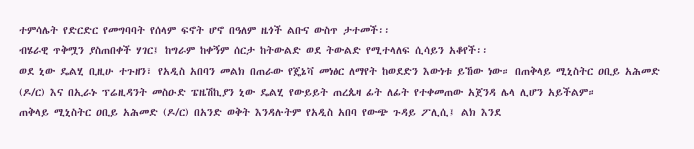ተምሳሌት የድርድር የመግባባት የሰላም ፍኖት ሆኖ በዓለም ዜጎች ልቡና ውስጥ ታተመች፡፡
ብሄራዊ ጥቅሟን ያስጠበቀች ሃገር፤ ከግራም ከቀኝም ሰርታ ከትውልድ ወደ ትውልድ የሚተላለፍ ሲሳይን አቆየች፡፡
ወደ ኒው ዴልሂ ቢዚሁ ተጉዘን፣ የአዲስ አበባን መልክ በጠራው የጄኔቫ መነፅር ለማየት ከወደድን እውነቱ ይኸው ነው። በጠቅላይ ሚኒስትር ዐቢይ አሕመድ (ዶ/ር) እና በኢራኑ ፕሬዚዳንት መስዑድ ፔዜሽኪያን ኒው ዴልሂ የውይይት ጠረጴዛ ፊት ለፊት የተቀመጠው አጀንዳ ሌላ ሊሆን አይችልም።
ጠቅላይ ሚኒስትር ዐቢይ አሕመድ (ዶ/ር) በአንድ ወቅት እንዳሉትም የአዲስ አበባ የውጭ ጉዳይ ፖሊሲ፤ ልክ እንደ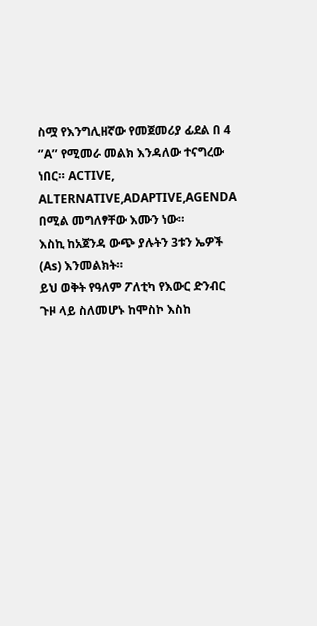ስሟ የእንግሊዘኛው የመጀመሪያ ፊደል በ 4 ‘’A’’ የሚመራ መልክ እንዳለው ተናግረው ነበር። ACTIVE, ALTERNATIVE,ADAPTIVE,AGENDA በሚል መግለፃቸው እሙን ነው።
እስኪ ከአጀንዳ ውጭ ያሉትን 3ቱን ኤዎች (As) እንመልክት።
ይህ ወቅት የዓለም ፖለቲካ የእውር ድንብር ጉዞ ላይ ስለመሆኑ ከሞስኮ እስከ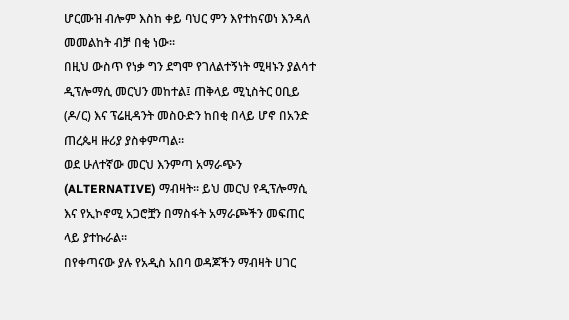ሆርሙዝ ብሎም እስከ ቀይ ባህር ምን እየተከናወነ እንዳለ መመልከት ብቻ በቂ ነው።
በዚህ ውስጥ የነቃ ግን ደግሞ የገለልተኝነት ሚዛኑን ያልሳተ ዲፕሎማሲ መርህን መከተል፤ ጠቅላይ ሚኒስትር ዐቢይ (ዶ/ር) እና ፕሬዚዳንት መስዑድን ከበቂ በላይ ሆኖ በአንድ ጠረጴዛ ዙሪያ ያስቀምጣል።
ወደ ሁለተኛው መርህ እንምጣ አማራጭን (ALTERNATIVE) ማብዛት፡፡ ይህ መርህ የዲፕሎማሲ እና የኢኮኖሚ አጋሮቿን በማስፋት አማራጮችን መፍጠር ላይ ያተኩራል።
በየቀጣናው ያሉ የአዲስ አበባ ወዳጆችን ማብዛት ሀገር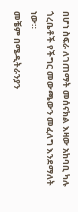በሆነ ስፍራ ለገጠማት መሰናክል እዛው አከባቢ ካሉ ጎረቤቶች የችግር መውጫውን መፈለግ እንደማለት ነው።
መቼም በሜዲትራንያን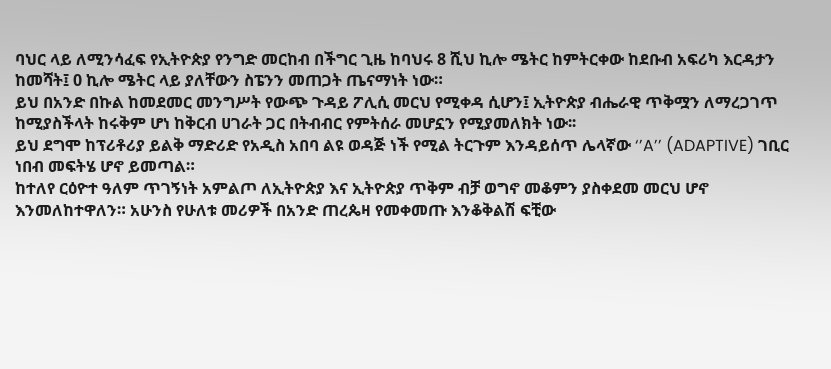ባህር ላይ ለሚንሳፈፍ የኢትዮጵያ የንግድ መርከብ በችግር ጊዜ ከባህሩ 8 ሺህ ኪሎ ሜትር ከምትርቀው ከደቡብ አፍሪካ እርዳታን ከመሻት፤ 0 ኪሎ ሜትር ላይ ያለቸውን ስፔንን መጠጋት ጤናማነት ነው።
ይህ በአንድ በኩል ከመደመር መንግሥት የውጭ ጉዳይ ፖሊሲ መርህ የሚቀዳ ሲሆን፤ ኢትዮጵያ ብሔራዊ ጥቅሟን ለማረጋገጥ ከሚያስችላት ከሩቅም ሆነ ከቅርብ ሀገራት ጋር በትብብር የምትሰራ መሆኗን የሚያመለክት ነው፡፡
ይህ ደግሞ ከፕሪቶሪያ ይልቅ ማድሪድ የአዲስ አበባ ልዩ ወዳጅ ነች የሚል ትርጉም እንዳይሰጥ ሌላኛው ‘’A’’ (ADAPTIVE) ገቢር ነበብ መፍትሄ ሆኖ ይመጣል።
ከተለየ ርዕዮተ ዓለም ጥገኝነት አምልጦ ለኢትዮጵያ እና ኢትዮጵያ ጥቅም ብቻ ወግኖ መቆምን ያስቀደመ መርህ ሆኖ እንመለከተዋለን። አሁንስ የሁለቱ መሪዎች በአንድ ጠረጴዛ የመቀመጡ እንቆቅልሽ ፍቺው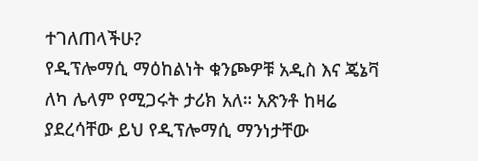ተገለጠላችሁ?
የዲፕሎማሲ ማዕከልነት ቁንጮዎቹ አዲስ እና ጄኔቫ ለካ ሌላም የሚጋሩት ታሪክ አለ። አጽንቶ ከዛሬ ያደረሳቸው ይህ የዲፕሎማሲ ማንነታቸው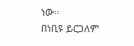ነው።
በነቢዩ ይርጋለም